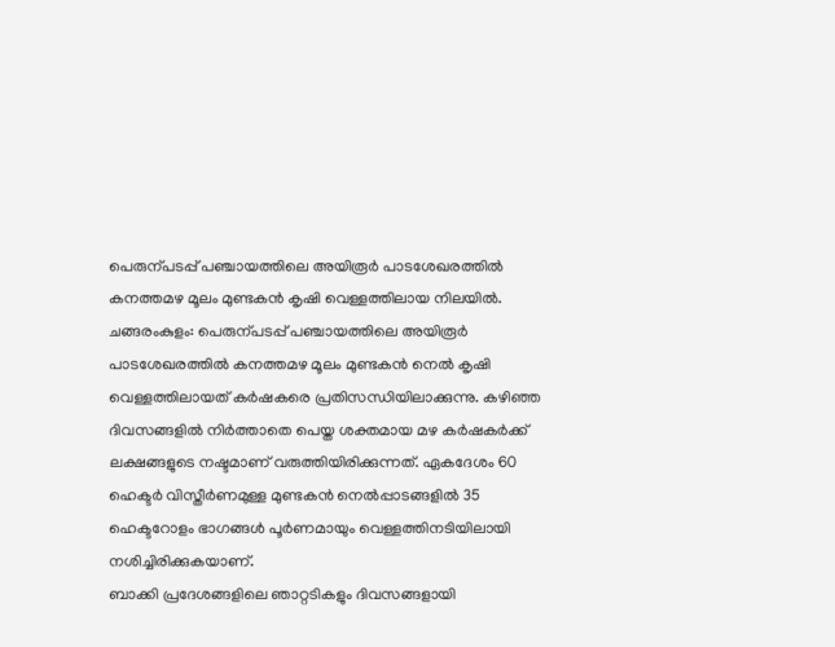പെരുന്പടപ്പ് പഞ്ചായത്തിലെ അയിരൂർ പാടശേഖരത്തിൽ കനത്തമഴ മൂലം മുണ്ടകൻ കൃഷി വെള്ളത്തിലായ നിലയിൽ.
ചങ്ങരംകുളം: പെരുന്പടപ്പ് പഞ്ചായത്തിലെ അയിരൂർ പാടശേഖരത്തിൽ കനത്തമഴ മൂലം മുണ്ടകൻ നെൽ കൃഷി വെള്ളത്തിലായത് കർഷകരെ പ്രതിസന്ധിയിലാക്കുന്നു. കഴിഞ്ഞ ദിവസങ്ങളിൽ നിർത്താതെ പെയ്ത ശക്തമായ മഴ കർഷകർക്ക് ലക്ഷങ്ങളുടെ നഷ്ടമാണ് വരുത്തിയിരിക്കുന്നത്. ഏകദേശം 60 ഹെക്ടർ വിസ്തീർണമുള്ള മുണ്ടകൻ നെൽപ്പാടങ്ങളിൽ 35 ഹെക്ടറോളം ഭാഗങ്ങൾ പൂർണമായും വെള്ളത്തിനടിയിലായി നശിച്ചിരിക്കുകയാണ്.
ബാക്കി പ്രദേശങ്ങളിലെ ഞാറ്റടികളും ദിവസങ്ങളായി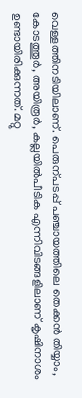വെള്ളത്തിനടിയിലാണ്. പെരുന്പടപ്പ് പഞ്ചായത്തിലെ തെക്കൻ തിയ്യാം, കോടത്തൂർ, അയിരൂർ, കല്ലയിൽപീടിക എന്നിവിടങ്ങളിലാണ് കൃഷിനാശം ഉണ്ടായിരിക്കുന്നത്. മറ്റു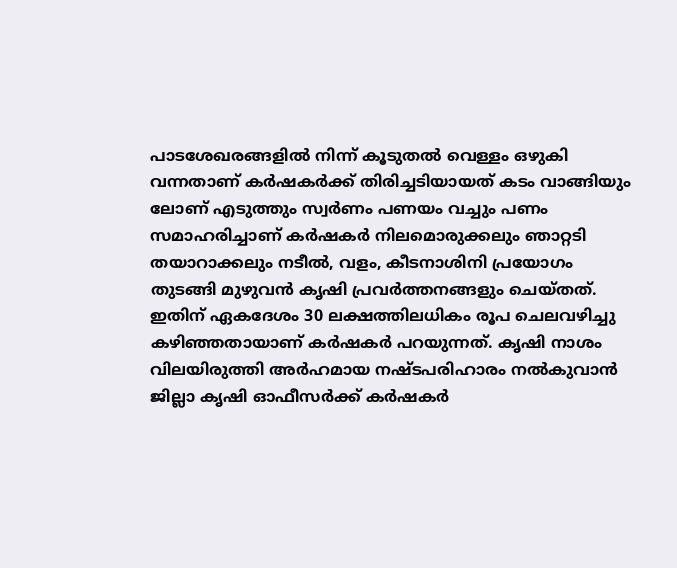പാടശേഖരങ്ങളിൽ നിന്ന് കൂടുതൽ വെള്ളം ഒഴുകി വന്നതാണ് കർഷകർക്ക് തിരിച്ചടിയായത് കടം വാങ്ങിയും ലോണ് എടുത്തും സ്വർണം പണയം വച്ചും പണം സമാഹരിച്ചാണ് കർഷകർ നിലമൊരുക്കലും ഞാറ്റടി തയാറാക്കലും നടീൽ, വളം, കീടനാശിനി പ്രയോഗം തുടങ്ങി മുഴുവൻ കൃഷി പ്രവർത്തനങ്ങളും ചെയ്തത്.
ഇതിന് ഏകദേശം 30 ലക്ഷത്തിലധികം രൂപ ചെലവഴിച്ചു കഴിഞ്ഞതായാണ് കർഷകർ പറയുന്നത്. കൃഷി നാശം വിലയിരുത്തി അർഹമായ നഷ്ടപരിഹാരം നൽകുവാൻ ജില്ലാ കൃഷി ഓഫീസർക്ക് കർഷകർ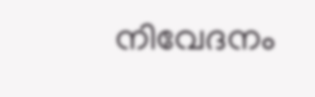നിവേദനം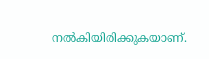നൽകിയിരിക്കുകയാണ്.